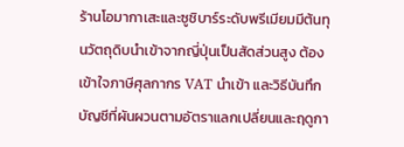ร้านโอมากาเสะและซูชิบาร์ระดับพรีเมียมมีต้นทุนวัตถุดิบนำเข้าจากญี่ปุ่นเป็นสัดส่วนสูง ต้องเข้าใจภาษีศุลกากร VAT นำเข้า และวิธีบันทึกบัญชีที่ผันผวนตามอัตราแลกเปลี่ยนและฤดูกา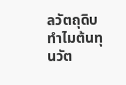ลวัตถุดิบ
ทำไมต้นทุนวัต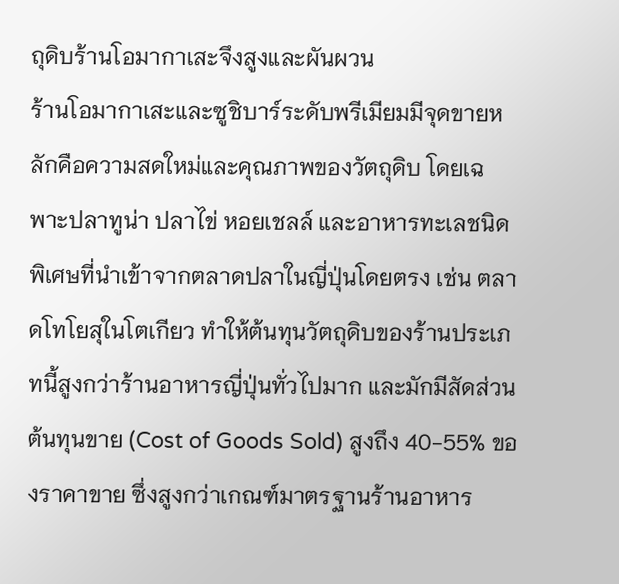ถุดิบร้านโอมากาเสะจึงสูงและผันผวน
ร้านโอมากาเสะและซูชิบาร์ระดับพรีเมียมมีจุดขายหลักคือความสดใหม่และคุณภาพของวัตถุดิบ โดยเฉพาะปลาทูน่า ปลาไข่ หอยเชลล์ และอาหารทะเลชนิดพิเศษที่นำเข้าจากตลาดปลาในญี่ปุ่นโดยตรง เช่น ตลาดโทโยสุในโตเกียว ทำให้ต้นทุนวัตถุดิบของร้านประเภทนี้สูงกว่าร้านอาหารญี่ปุ่นทั่วไปมาก และมักมีสัดส่วนต้นทุนขาย (Cost of Goods Sold) สูงถึง 40-55% ของราคาขาย ซึ่งสูงกว่าเกณฑ์มาตรฐานร้านอาหาร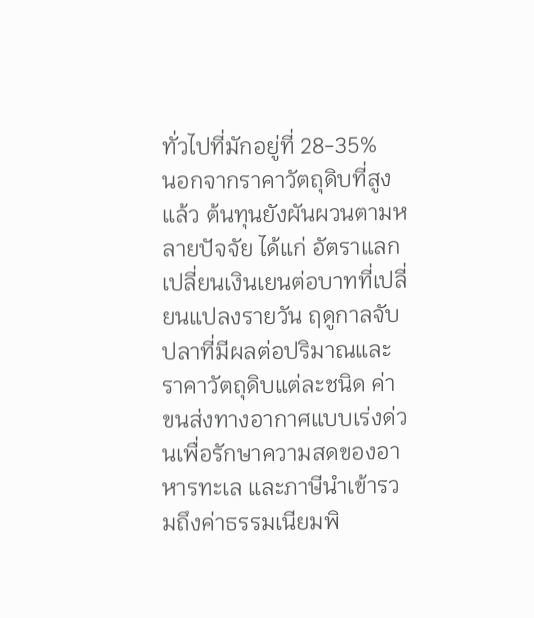ทั่วไปที่มักอยู่ที่ 28-35%
นอกจากราคาวัตถุดิบที่สูงแล้ว ต้นทุนยังผันผวนตามหลายปัจจัย ได้แก่ อัตราแลกเปลี่ยนเงินเยนต่อบาทที่เปลี่ยนแปลงรายวัน ฤดูกาลจับปลาที่มีผลต่อปริมาณและราคาวัตถุดิบแต่ละชนิด ค่าขนส่งทางอากาศแบบเร่งด่วนเพื่อรักษาความสดของอาหารทะเล และภาษีนำเข้ารวมถึงค่าธรรมเนียมพิ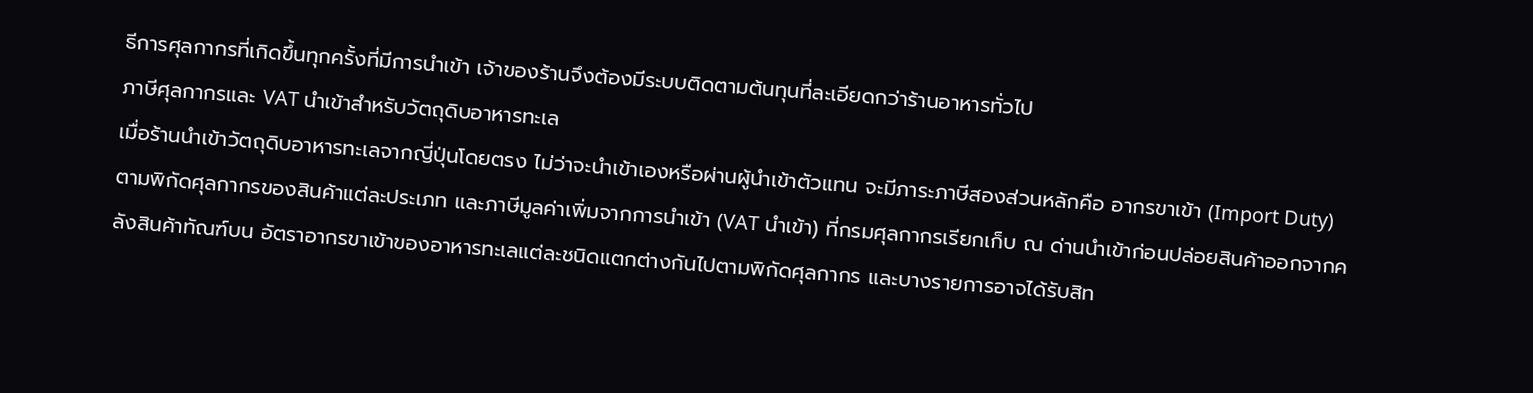ธีการศุลกากรที่เกิดขึ้นทุกครั้งที่มีการนำเข้า เจ้าของร้านจึงต้องมีระบบติดตามต้นทุนที่ละเอียดกว่าร้านอาหารทั่วไป
ภาษีศุลกากรและ VAT นำเข้าสำหรับวัตถุดิบอาหารทะเล
เมื่อร้านนำเข้าวัตถุดิบอาหารทะเลจากญี่ปุ่นโดยตรง ไม่ว่าจะนำเข้าเองหรือผ่านผู้นำเข้าตัวแทน จะมีภาระภาษีสองส่วนหลักคือ อากรขาเข้า (Import Duty) ตามพิกัดศุลกากรของสินค้าแต่ละประเภท และภาษีมูลค่าเพิ่มจากการนำเข้า (VAT นำเข้า) ที่กรมศุลกากรเรียกเก็บ ณ ด่านนำเข้าก่อนปล่อยสินค้าออกจากคลังสินค้าทัณฑ์บน อัตราอากรขาเข้าของอาหารทะเลแต่ละชนิดแตกต่างกันไปตามพิกัดศุลกากร และบางรายการอาจได้รับสิท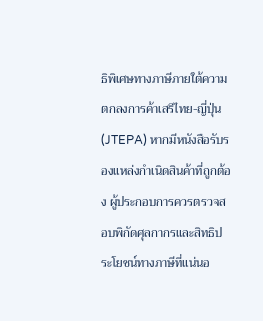ธิพิเศษทางภาษีภายใต้ความตกลงการค้าเสรีไทย-ญี่ปุ่น (JTEPA) หากมีหนังสือรับรองแหล่งกำเนิดสินค้าที่ถูกต้อง ผู้ประกอบการควรตรวจสอบพิกัดศุลกากรและสิทธิประโยชน์ทางภาษีที่แน่นอ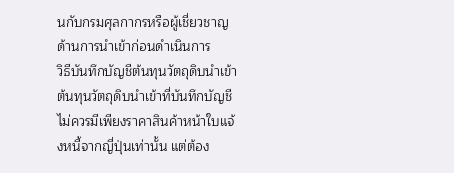นกับกรมศุลกากรหรือผู้เชี่ยวชาญด้านการนำเข้าก่อนดำเนินการ
วิธีบันทึกบัญชีต้นทุนวัตถุดิบนำเข้า
ต้นทุนวัตถุดิบนำเข้าที่บันทึกบัญชีไม่ควรมีเพียงราคาสินค้าหน้าใบแจ้งหนี้จากญี่ปุ่นเท่านั้น แต่ต้อง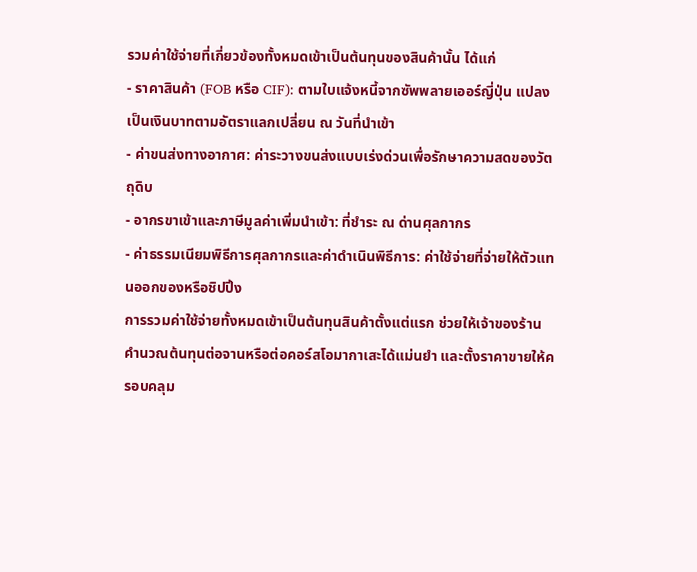รวมค่าใช้จ่ายที่เกี่ยวข้องทั้งหมดเข้าเป็นต้นทุนของสินค้านั้น ได้แก่
- ราคาสินค้า (FOB หรือ CIF): ตามใบแจ้งหนี้จากซัพพลายเออร์ญี่ปุ่น แปลงเป็นเงินบาทตามอัตราแลกเปลี่ยน ณ วันที่นำเข้า
- ค่าขนส่งทางอากาศ: ค่าระวางขนส่งแบบเร่งด่วนเพื่อรักษาความสดของวัตถุดิบ
- อากรขาเข้าและภาษีมูลค่าเพิ่มนำเข้า: ที่ชำระ ณ ด่านศุลกากร
- ค่าธรรมเนียมพิธีการศุลกากรและค่าดำเนินพิธีการ: ค่าใช้จ่ายที่จ่ายให้ตัวแทนออกของหรือชิปปิ้ง
การรวมค่าใช้จ่ายทั้งหมดเข้าเป็นต้นทุนสินค้าตั้งแต่แรก ช่วยให้เจ้าของร้านคำนวณต้นทุนต่อจานหรือต่อคอร์สโอมากาเสะได้แม่นยำ และตั้งราคาขายให้ครอบคลุม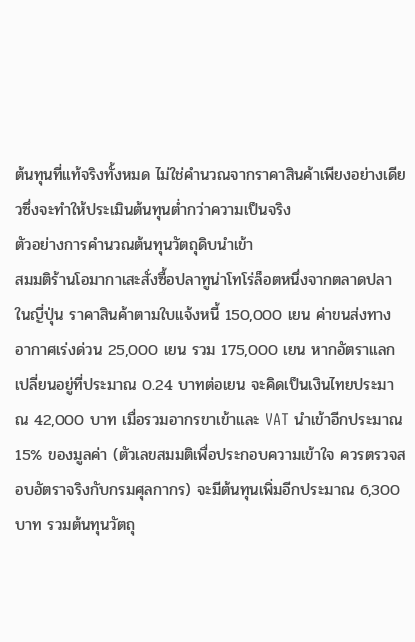ต้นทุนที่แท้จริงทั้งหมด ไม่ใช่คำนวณจากราคาสินค้าเพียงอย่างเดียวซึ่งจะทำให้ประเมินต้นทุนต่ำกว่าความเป็นจริง
ตัวอย่างการคำนวณต้นทุนวัตถุดิบนำเข้า
สมมติร้านโอมากาเสะสั่งซื้อปลาทูน่าโทโร่ล็อตหนึ่งจากตลาดปลาในญี่ปุ่น ราคาสินค้าตามใบแจ้งหนี้ 150,000 เยน ค่าขนส่งทางอากาศเร่งด่วน 25,000 เยน รวม 175,000 เยน หากอัตราแลกเปลี่ยนอยู่ที่ประมาณ 0.24 บาทต่อเยน จะคิดเป็นเงินไทยประมาณ 42,000 บาท เมื่อรวมอากรขาเข้าและ VAT นำเข้าอีกประมาณ 15% ของมูลค่า (ตัวเลขสมมติเพื่อประกอบความเข้าใจ ควรตรวจสอบอัตราจริงกับกรมศุลกากร) จะมีต้นทุนเพิ่มอีกประมาณ 6,300 บาท รวมต้นทุนวัตถุ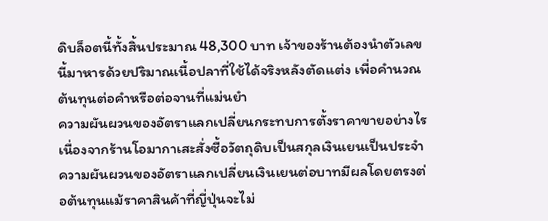ดิบล็อตนี้ทั้งสิ้นประมาณ 48,300 บาท เจ้าของร้านต้องนำตัวเลขนี้มาหารด้วยปริมาณเนื้อปลาที่ใช้ได้จริงหลังตัดแต่ง เพื่อคำนวณต้นทุนต่อคำหรือต่อจานที่แม่นยำ
ความผันผวนของอัตราแลกเปลี่ยนกระทบการตั้งราคาขายอย่างไร
เนื่องจากร้านโอมากาเสะสั่งซื้อวัตถุดิบเป็นสกุลเงินเยนเป็นประจำ ความผันผวนของอัตราแลกเปลี่ยนเงินเยนต่อบาทมีผลโดยตรงต่อต้นทุนแม้ราคาสินค้าที่ญี่ปุ่นจะไม่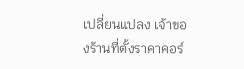เปลี่ยนแปลง เจ้าของร้านที่ตั้งราคาคอร์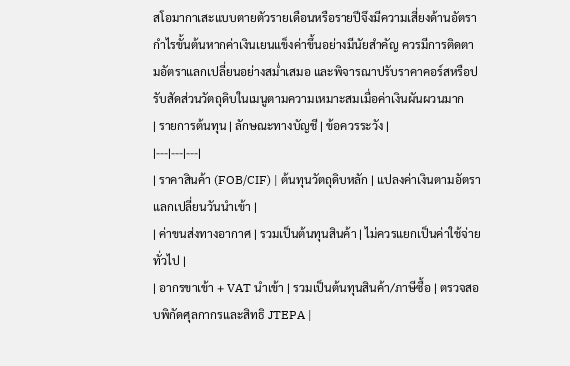สโอมากาเสะแบบตายตัวรายเดือนหรือรายปีจึงมีความเสี่ยงด้านอัตรากำไรขั้นต้นหากค่าเงินเยนแข็งค่าขึ้นอย่างมีนัยสำคัญ ควรมีการติดตามอัตราแลกเปลี่ยนอย่างสม่ำเสมอ และพิจารณาปรับราคาคอร์สหรือปรับสัดส่วนวัตถุดิบในเมนูตามความเหมาะสมเมื่อค่าเงินผันผวนมาก
| รายการต้นทุน | ลักษณะทางบัญชี | ข้อควรระวัง |
|---|---|---|
| ราคาสินค้า (FOB/CIF) | ต้นทุนวัตถุดิบหลัก | แปลงค่าเงินตามอัตราแลกเปลี่ยนวันนำเข้า |
| ค่าขนส่งทางอากาศ | รวมเป็นต้นทุนสินค้า | ไม่ควรแยกเป็นค่าใช้จ่ายทั่วไป |
| อากรขาเข้า + VAT นำเข้า | รวมเป็นต้นทุนสินค้า/ภาษีซื้อ | ตรวจสอบพิกัดศุลกากรและสิทธิ JTEPA |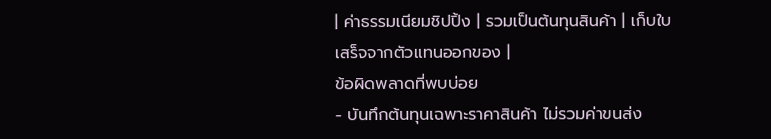| ค่าธรรมเนียมชิปปิ้ง | รวมเป็นต้นทุนสินค้า | เก็บใบเสร็จจากตัวแทนออกของ |
ข้อผิดพลาดที่พบบ่อย
- บันทึกต้นทุนเฉพาะราคาสินค้า ไม่รวมค่าขนส่ง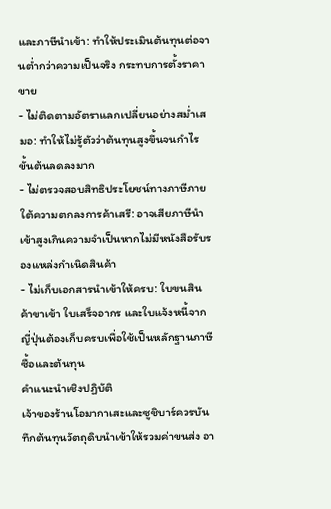และภาษีนำเข้า: ทำให้ประเมินต้นทุนต่อจานต่ำกว่าความเป็นจริง กระทบการตั้งราคาขาย
- ไม่ติดตามอัตราแลกเปลี่ยนอย่างสม่ำเสมอ: ทำให้ไม่รู้ตัวว่าต้นทุนสูงขึ้นจนกำไรขั้นต้นลดลงมาก
- ไม่ตรวจสอบสิทธิประโยชน์ทางภาษีภายใต้ความตกลงการค้าเสรี: อาจเสียภาษีนำเข้าสูงเกินความจำเป็นหากไม่มีหนังสือรับรองแหล่งกำเนิดสินค้า
- ไม่เก็บเอกสารนำเข้าให้ครบ: ใบขนสินค้าขาเข้า ใบเสร็จอากร และใบแจ้งหนี้จากญี่ปุ่นต้องเก็บครบเพื่อใช้เป็นหลักฐานภาษีซื้อและต้นทุน
คำแนะนำเชิงปฏิบัติ
เจ้าของร้านโอมากาเสะและซูชิบาร์ควรบันทึกต้นทุนวัตถุดิบนำเข้าให้รวมค่าขนส่ง อา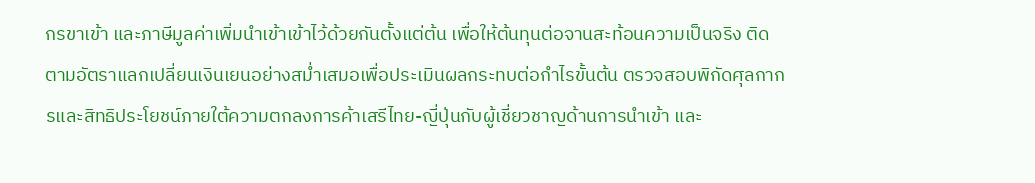กรขาเข้า และภาษีมูลค่าเพิ่มนำเข้าเข้าไว้ด้วยกันตั้งแต่ต้น เพื่อให้ต้นทุนต่อจานสะท้อนความเป็นจริง ติดตามอัตราแลกเปลี่ยนเงินเยนอย่างสม่ำเสมอเพื่อประเมินผลกระทบต่อกำไรขั้นต้น ตรวจสอบพิกัดศุลกากรและสิทธิประโยชน์ภายใต้ความตกลงการค้าเสรีไทย-ญี่ปุ่นกับผู้เชี่ยวชาญด้านการนำเข้า และ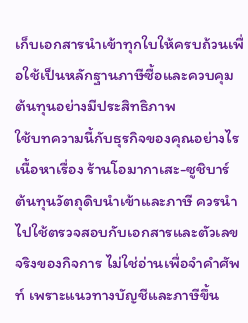เก็บเอกสารนำเข้าทุกใบให้ครบถ้วนเพื่อใช้เป็นหลักฐานภาษีซื้อและควบคุมต้นทุนอย่างมีประสิทธิภาพ
ใช้บทความนี้กับธุรกิจของคุณอย่างไร
เนื้อหาเรื่อง ร้านโอมากาเสะ-ซูชิบาร์ ต้นทุนวัตถุดิบนำเข้าและภาษี ควรนำไปใช้ตรวจสอบกับเอกสารและตัวเลขจริงของกิจการ ไม่ใช่อ่านเพื่อจำคำศัพท์ เพราะแนวทางบัญชีและภาษีขึ้น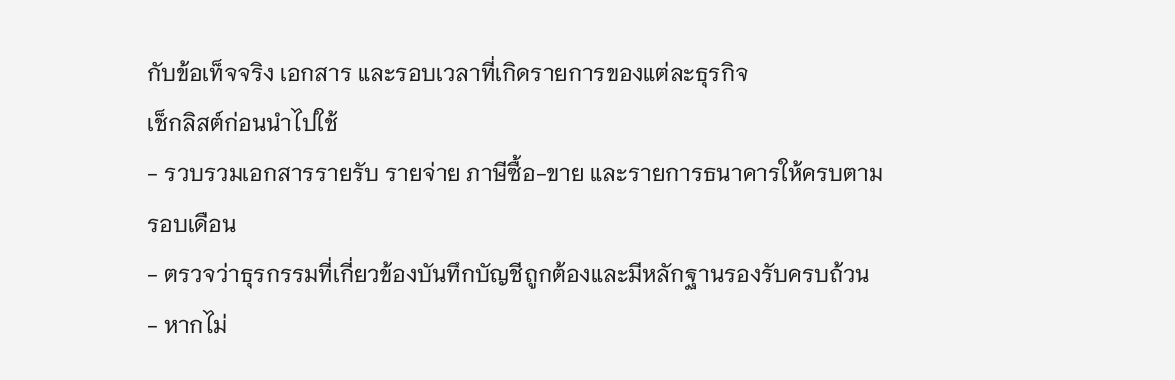กับข้อเท็จจริง เอกสาร และรอบเวลาที่เกิดรายการของแต่ละธุรกิจ
เช็กลิสต์ก่อนนำไปใช้
- รวบรวมเอกสารรายรับ รายจ่าย ภาษีซื้อ-ขาย และรายการธนาคารให้ครบตามรอบเดือน
- ตรวจว่าธุรกรรมที่เกี่ยวข้องบันทึกบัญชีถูกต้องและมีหลักฐานรองรับครบถ้วน
- หากไม่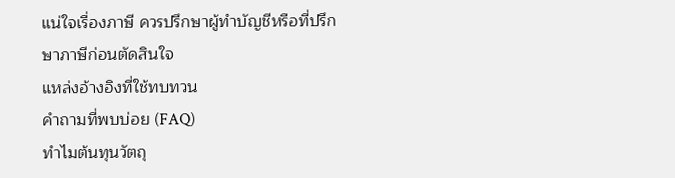แน่ใจเรื่องภาษี ควรปรึกษาผู้ทำบัญชีหรือที่ปรึกษาภาษีก่อนตัดสินใจ
แหล่งอ้างอิงที่ใช้ทบทวน
คำถามที่พบบ่อย (FAQ)
ทำไมต้นทุนวัตถุ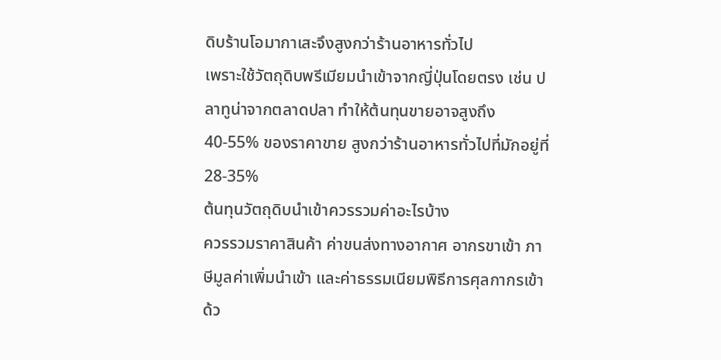ดิบร้านโอมากาเสะจึงสูงกว่าร้านอาหารทั่วไป
เพราะใช้วัตถุดิบพรีเมียมนำเข้าจากญี่ปุ่นโดยตรง เช่น ปลาทูน่าจากตลาดปลา ทำให้ต้นทุนขายอาจสูงถึง 40-55% ของราคาขาย สูงกว่าร้านอาหารทั่วไปที่มักอยู่ที่ 28-35%
ต้นทุนวัตถุดิบนำเข้าควรรวมค่าอะไรบ้าง
ควรรวมราคาสินค้า ค่าขนส่งทางอากาศ อากรขาเข้า ภาษีมูลค่าเพิ่มนำเข้า และค่าธรรมเนียมพิธีการศุลกากรเข้าด้ว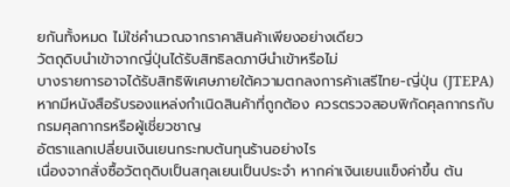ยกันทั้งหมด ไม่ใช่คำนวณจากราคาสินค้าเพียงอย่างเดียว
วัตถุดิบนำเข้าจากญี่ปุ่นได้รับสิทธิลดภาษีนำเข้าหรือไม่
บางรายการอาจได้รับสิทธิพิเศษภายใต้ความตกลงการค้าเสรีไทย-ญี่ปุ่น (JTEPA) หากมีหนังสือรับรองแหล่งกำเนิดสินค้าที่ถูกต้อง ควรตรวจสอบพิกัดศุลกากรกับกรมศุลกากรหรือผู้เชี่ยวชาญ
อัตราแลกเปลี่ยนเงินเยนกระทบต้นทุนร้านอย่างไร
เนื่องจากสั่งซื้อวัตถุดิบเป็นสกุลเยนเป็นประจำ หากค่าเงินเยนแข็งค่าขึ้น ต้น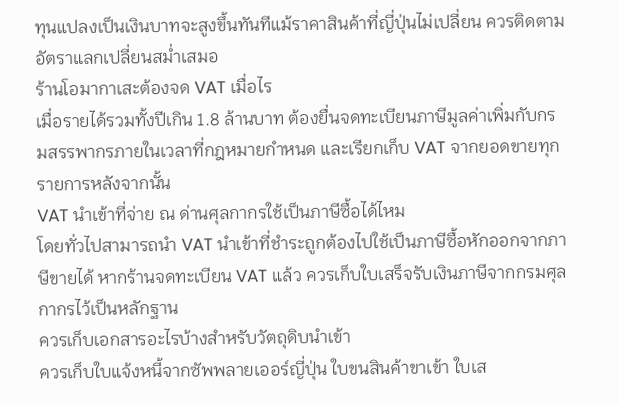ทุนแปลงเป็นเงินบาทจะสูงขึ้นทันทีแม้ราคาสินค้าที่ญี่ปุ่นไม่เปลี่ยน ควรติดตามอัตราแลกเปลี่ยนสม่ำเสมอ
ร้านโอมากาเสะต้องจด VAT เมื่อไร
เมื่อรายได้รวมทั้งปีเกิน 1.8 ล้านบาท ต้องยื่นจดทะเบียนภาษีมูลค่าเพิ่มกับกรมสรรพากรภายในเวลาที่กฎหมายกำหนด และเรียกเก็บ VAT จากยอดขายทุกรายการหลังจากนั้น
VAT นำเข้าที่จ่าย ณ ด่านศุลกากรใช้เป็นภาษีซื้อได้ไหม
โดยทั่วไปสามารถนำ VAT นำเข้าที่ชำระถูกต้องไปใช้เป็นภาษีซื้อหักออกจากภาษีขายได้ หากร้านจดทะเบียน VAT แล้ว ควรเก็บใบเสร็จรับเงินภาษีจากกรมศุลกากรไว้เป็นหลักฐาน
ควรเก็บเอกสารอะไรบ้างสำหรับวัตถุดิบนำเข้า
ควรเก็บใบแจ้งหนี้จากซัพพลายเออร์ญี่ปุ่น ใบขนสินค้าขาเข้า ใบเส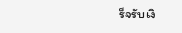ร็จรับเงิ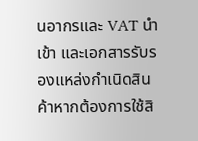นอากรและ VAT นำเข้า และเอกสารรับรองแหล่งกำเนิดสินค้าหากต้องการใช้สิ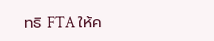ทธิ FTA ให้ค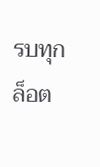รบทุกล็อต